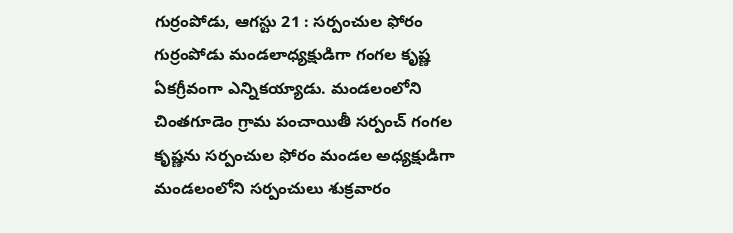గుర్రంపోడు, ఆగస్టు 21 : సర్పంచుల ఫోరం గుర్రంపోడు మండలాధ్యక్షుడిగా గంగల కృష్ణ ఏకగ్రీవంగా ఎన్నికయ్యాడు. మండలంలోని చింతగూడెం గ్రామ పంచాయితీ సర్పంచ్ గంగల కృష్ణను సర్పంచుల ఫోరం మండల అధ్యక్షుడిగా మండలంలోని సర్పంచులు శుక్రవారం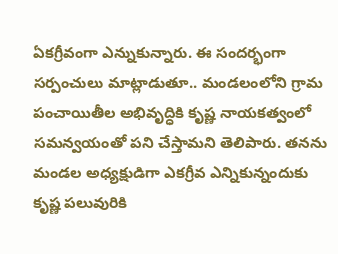ఏకగ్రీవంగా ఎన్నుకున్నారు. ఈ సందర్భంగా సర్పంచులు మాట్లాడుతూ.. మండలంలోని గ్రామ పంచాయితీల అభివృద్ధికి కృష్ణ నాయకత్వంలో సమన్వయంతో పని చేస్తామని తెలిపారు. తనను మండల అధ్యక్షుడిగా ఎకగ్రీవ ఎన్నికున్నందుకు కృష్ణ పలువురికి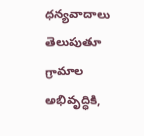ధన్యవాదాలు తెలుపుతూ గ్రామాల అభివృద్ధికి,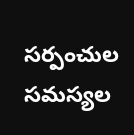సర్పంచుల సమస్యల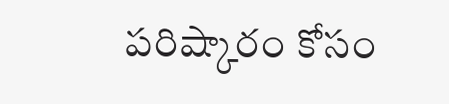పరిష్కారం కోసం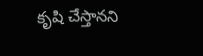కృషి చేస్తానని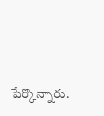పేర్కొన్నారు.